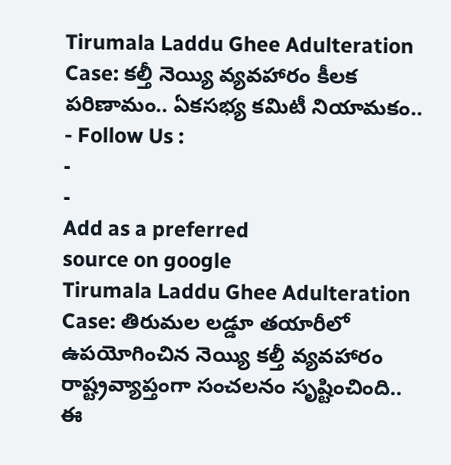Tirumala Laddu Ghee Adulteration Case: కల్తీ నెయ్యి వ్యవహారం కీలక పరిణామం.. ఏకసభ్య కమిటీ నియామకం..
- Follow Us :
-
-
Add as a preferred
source on google
Tirumala Laddu Ghee Adulteration Case: తిరుమల లడ్డూ తయారీలో ఉపయోగించిన నెయ్యి కల్తీ వ్యవహారం రాష్ట్రవ్యాప్తంగా సంచలనం సృష్టించింది.. ఈ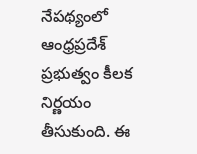నేపథ్యంలో ఆంధ్రప్రదేశ్ ప్రభుత్వం కీలక నిర్ణయం తీసుకుంది. ఈ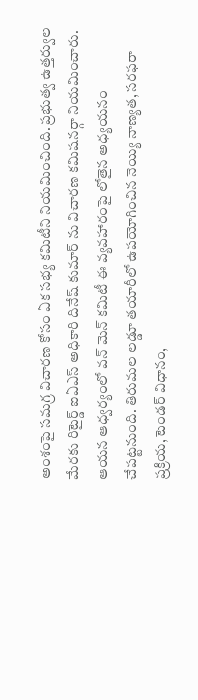అంశంపై సమగ్ర విచారణ కోసం ఏక సభ్య కమిటీని నియమించింది. ప్రభుత్వ ఉత్తర్వుల మేరకు రిటైర్డ్ ఐఏఎస్ అధికారి దినేష్ కుమార్ ను విచారణ కమిషనర్గా నియమించారు. ఆయన ఆధ్వర్యంలో వన్ మెన్ కమిటీ ఈ వ్యవహారంపై లోతైన అధ్యయనం చేపట్టనుంది. తిరుమల లడ్డూ తయారీలో ఉపయోగించిన నెయ్యి నాణ్యత, సరఫరా ప్రక్రియ, టెండర్ విధానం,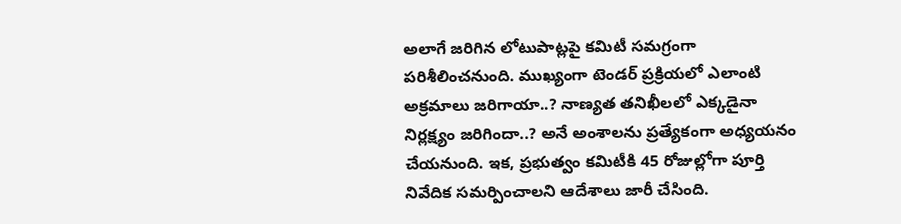అలాగే జరిగిన లోటుపాట్లపై కమిటీ సమగ్రంగా పరిశీలించనుంది. ముఖ్యంగా టెండర్ ప్రక్రియలో ఎలాంటి అక్రమాలు జరిగాయా..? నాణ్యత తనిఖీలలో ఎక్కడైనా నిర్లక్ష్యం జరిగిందా..? అనే అంశాలను ప్రత్యేకంగా అధ్యయనం చేయనుంది. ఇక, ప్రభుత్వం కమిటీకి 45 రోజుల్లోగా పూర్తి నివేదిక సమర్పించాలని ఆదేశాలు జారీ చేసింది.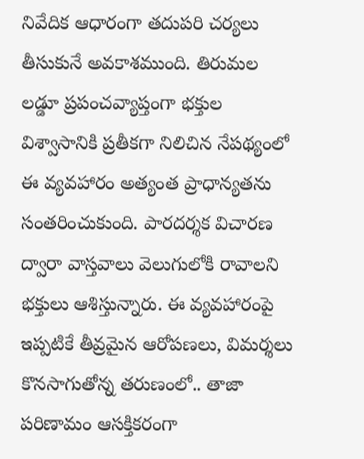నివేదిక ఆధారంగా తదుపరి చర్యలు తీసుకునే అవకాశముంది. తిరుమల లడ్డూ ప్రపంచవ్యాప్తంగా భక్తుల విశ్వాసానికి ప్రతీకగా నిలిచిన నేపథ్యంలో ఈ వ్యవహారం అత్యంత ప్రాధాన్యతను సంతరించుకుంది. పారదర్శక విచారణ ద్వారా వాస్తవాలు వెలుగులోకి రావాలని భక్తులు ఆశిస్తున్నారు. ఈ వ్యవహారంపై ఇప్పటికే తీవ్రమైన ఆరోపణలు, విమర్శలు కొనసాగుతోన్న తరుణంలో.. తాజా పరిణామం ఆసక్తికరంగా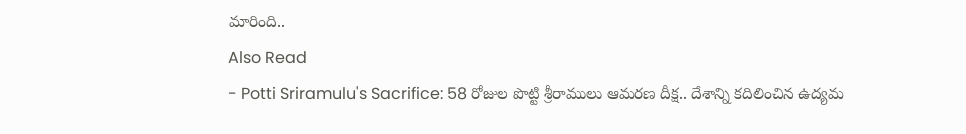మారింది..
Also Read
- Potti Sriramulu's Sacrifice: 58 రోజుల పొట్టి శ్రీరాములు ఆమరణ దీక్ష.. దేశాన్ని కదిలించిన ఉద్యమ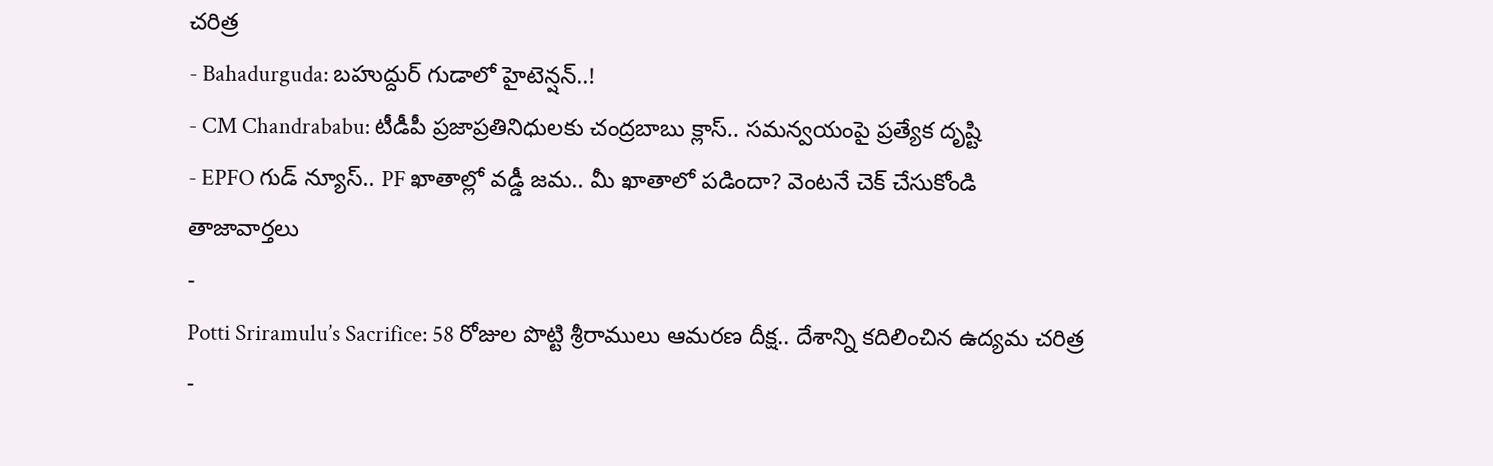చరిత్ర
- Bahadurguda: బహుద్దుర్ గుడాలో హైటెన్షన్..!
- CM Chandrababu: టీడీపీ ప్రజాప్రతినిధులకు చంద్రబాబు క్లాస్.. సమన్వయంపై ప్రత్యేక దృష్టి
- EPFO గుడ్ న్యూస్.. PF ఖాతాల్లో వడ్డీ జమ.. మీ ఖాతాలో పడిందా? వెంటనే చెక్ చేసుకోండి
తాజావార్తలు
-
Potti Sriramulu’s Sacrifice: 58 రోజుల పొట్టి శ్రీరాములు ఆమరణ దీక్ష.. దేశాన్ని కదిలించిన ఉద్యమ చరిత్ర
-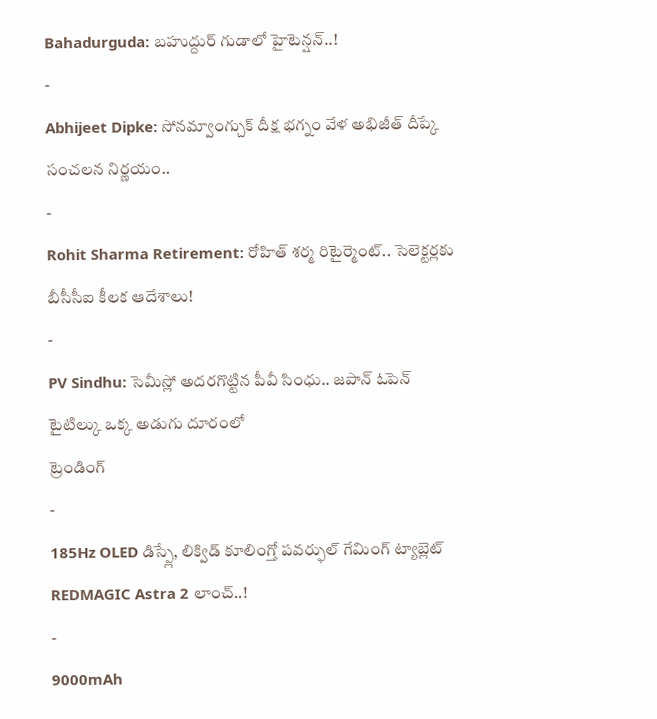Bahadurguda: బహుద్దుర్ గుడాలో హైటెన్షన్..!
-
Abhijeet Dipke: సోనమ్వాంగ్చుక్ దీక్ష భగ్నం వేళ అభిజీత్ దీప్కే సంచలన నిర్ణయం..
-
Rohit Sharma Retirement: రోహిత్ శర్మ రిటైర్మెంట్.. సెలెక్టర్లకు బీసీసీఐ కీలక ఆదేశాలు!
-
PV Sindhu: సెమీస్లో అదరగొట్టిన పీవీ సింధు.. జపాన్ ఓపెన్ టైటిల్కు ఒక్క అడుగు దూరంలో
ట్రెండింగ్
-
185Hz OLED డిస్ప్లే, లిక్విడ్ కూలింగ్తో పవర్ఫుల్ గేమింగ్ ట్యాబ్లెట్ REDMAGIC Astra 2 లాంచ్..!
-
9000mAh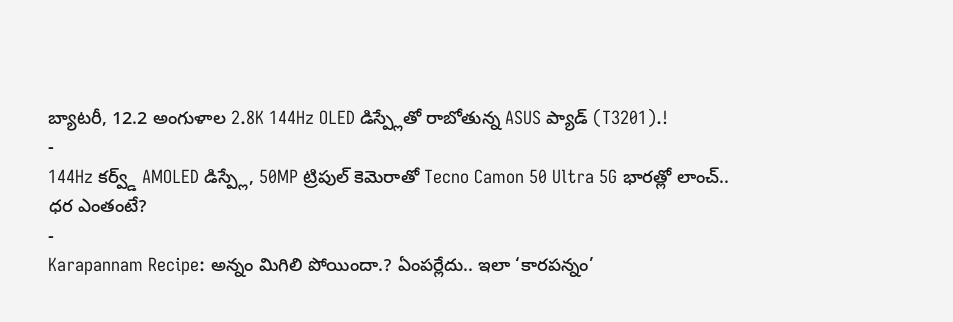బ్యాటరీ, 12.2 అంగుళాల 2.8K 144Hz OLED డిస్ప్లేతో రాబోతున్న ASUS ప్యాడ్ (T3201).!
-
144Hz కర్వ్డ్ AMOLED డిస్ప్లే, 50MP ట్రిపుల్ కెమెరాతో Tecno Camon 50 Ultra 5G భారత్లో లాంచ్.. ధర ఎంతంటే?
-
Karapannam Recipe: అన్నం మిగిలి పోయిందా.? ఏంపర్లేదు.. ఇలా ‘కారపన్నం’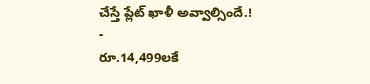చేస్తే ప్లేట్ ఖాళీ అవ్వాల్సిందే.!
-
రూ.14,499లకే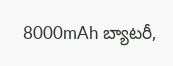8000mAh బ్యాటరీ,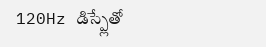120Hz డిస్ప్లేతో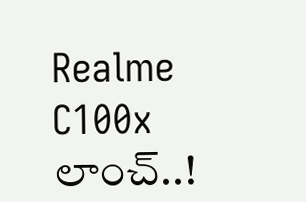Realme C100x లాంచ్..!